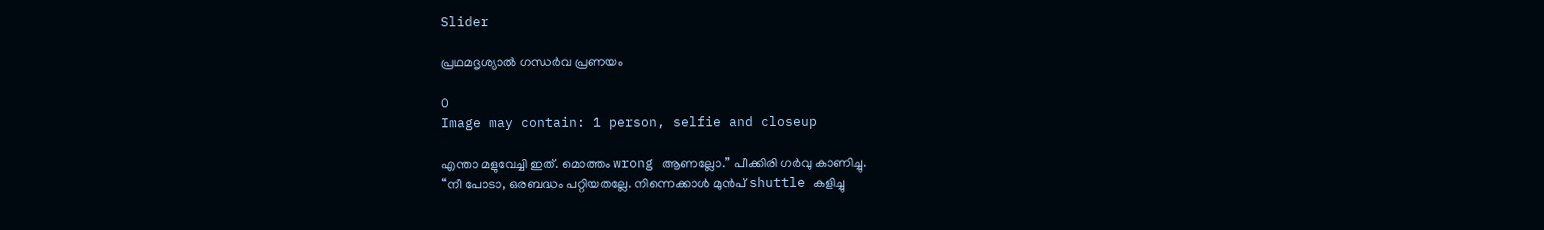Slider

പ്രഥമദൃശ്യാല്‍ ഗന്ധര്‍വ പ്രണയം

0
Image may contain: 1 person, selfie and closeup

എന്താ മളുവേച്ചി ഇത്. മൊത്തം wrong ആണല്ലോ.” പീക്കിരി ഗര്‍വു കാണിച്ചു.
“നീ പോടാ, ഒരബദ്ധം പറ്റിയതല്ലേ. നിന്നെക്കാള്‍ മുന്‍പ് shuttle കളിച്ചു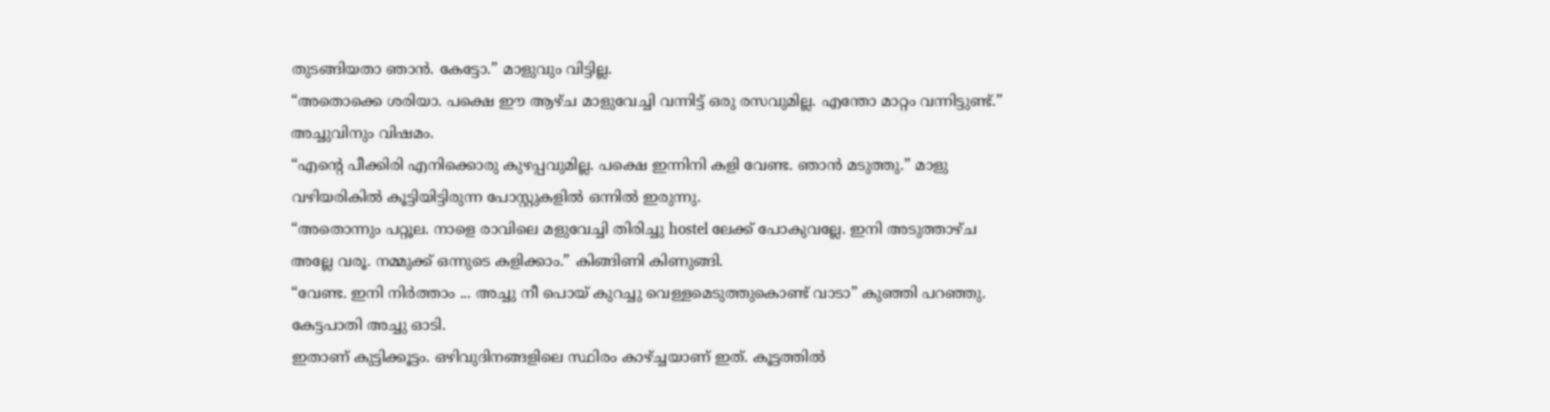തുടങ്ങിയതാ ഞാന്‍. കേട്ടോ.” മാളുവും വിട്ടില്ല.
“അതൊക്കെ ശരിയാ. പക്ഷെ ഈ ആഴ്ച മാളുവേച്ചി വന്നിട്ട് ഒരു രസവുമില്ല. എന്തോ മാറ്റം വന്നിട്ടുണ്ട്.” അച്ചുവിനും വിഷമം.
“എന്‍റെ പീക്കിരി എനിക്കൊരു കുഴപ്പവുമില്ല. പക്ഷെ ഇന്നിനി കളി വേണ്ട. ഞാന്‍ മടുത്തു.” മാളു വഴിയരികില്‍ കൂട്ടിയിട്ടിരുന്ന പോസ്റ്റുകളില്‍ ഒന്നില്‍ ഇരുന്നു.
“അതൊന്നും പറ്റൂല. നാളെ രാവിലെ മളുവേച്ചി തിരിച്ചു hostel ലേക്ക് പോകുവല്ലേ. ഇനി അടുത്താഴ്ച അല്ലേ വരൂ. നമ്മുക്ക് ഒന്നുടെ കളിക്കാം.” കിങ്ങിണി കിണുങ്ങി.
“വേണ്ട. ഇനി നിര്‍ത്താം ... അച്ചു നീ പൊയ് കുറച്ചു വെള്ളമെടുത്തുകൊണ്ട് വാടാ” കുഞ്ഞി പറഞ്ഞു. കേട്ടപാതി അച്ചു ഓടി.
ഇതാണ് കുട്ടിക്കൂട്ടം. ഒഴിവുദിനങ്ങളിലെ സ്ഥിരം കാഴ്ച്ചയാണ് ഇത്. കൂട്ടത്തില്‍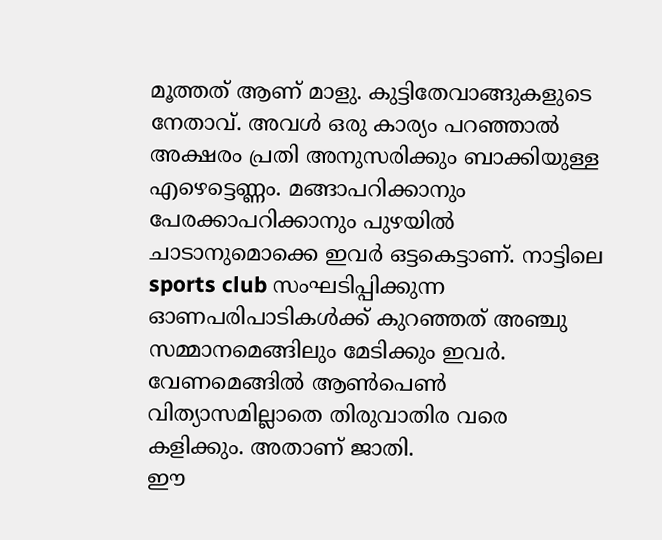മൂത്തത് ആണ് മാളു. കുട്ടിതേവാങ്ങുകളുടെ നേതാവ്. അവള്‍ ഒരു കാര്യം പറഞ്ഞാല്‍ അക്ഷരം പ്രതി അനുസരിക്കും ബാക്കിയുള്ള എഴെട്ടെണ്ണം. മങ്ങാപറിക്കാനും പേരക്കാപറിക്കാനും പുഴയില്‍ ചാടാനുമൊക്കെ ഇവര്‍ ഒട്ടകെട്ടാണ്. നാട്ടിലെ sports club സംഘടിപ്പിക്കുന്ന ഓണപരിപാടികള്‍ക്ക് കുറഞ്ഞത്‌ അഞ്ചു സമ്മാനമെങ്ങിലും മേടിക്കും ഇവര്‍. വേണമെങ്ങില്‍ ആണ്‍പെണ്‍ വിത്യാസമില്ലാതെ തിരുവാതിര വരെ കളിക്കും. അതാണ്‌ ജാതി.
ഈ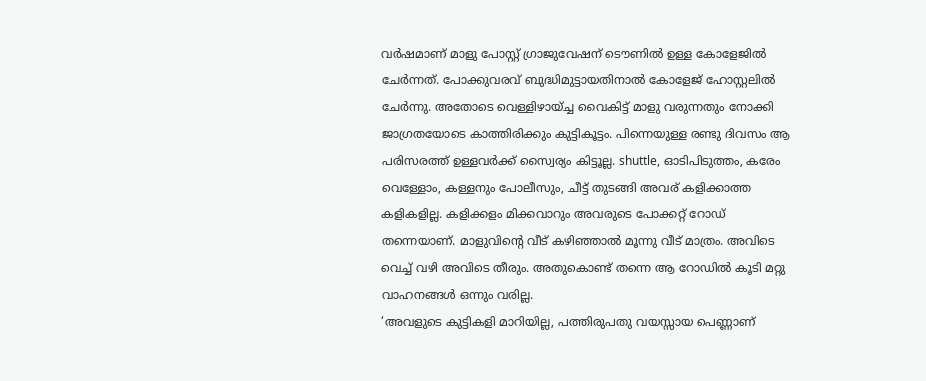വര്‍ഷമാണ്‌ മാളു പോസ്റ്റ്‌ ഗ്രാജുവേഷന് ടൌണില്‍ ഉള്ള കോളേജില്‍ ചേര്‍ന്നത്‌. പോക്കുവരവ് ബുദ്ധിമുട്ടായതിനാല്‍ കോളേജ് ഹോസ്റ്റലില്‍ ചേര്‍ന്നു. അതോടെ വെള്ളിഴായ്ച്ച വൈകിട്ട് മാളു വരുന്നതും നോക്കി ജാഗ്രതയോടെ കാത്തിരിക്കും കുട്ടികൂട്ടം. പിന്നെയുള്ള രണ്ടു ദിവസം ആ പരിസരത്ത് ഉള്ളവര്‍ക്ക് സ്വൈര്യം കിട്ടൂല്ല. shuttle, ഓടിപിടുത്തം, കരേം വെള്ളോം, കള്ളനും പോലീസും, ചീട്ട് തുടങ്ങി അവര് കളിക്കാത്ത കളികളില്ല. കളിക്കളം മിക്കവാറും അവരുടെ പോക്കറ്റ്‌ റോഡ്‌ തന്നെയാണ്. മാളുവിന്‍റെ വീട് കഴിഞ്ഞാല്‍ മൂന്നു വീട് മാത്രം. അവിടെ വെച്ച് വഴി അവിടെ തീരും. അതുകൊണ്ട് തന്നെ ആ റോഡില്‍ കൂടി മറ്റു വാഹനങ്ങള്‍ ഒന്നും വരില്ല.
‘അവളുടെ കുട്ടികളി മാറിയില്ല, പത്തിരുപതു വയസ്സായ പെണ്ണാണ്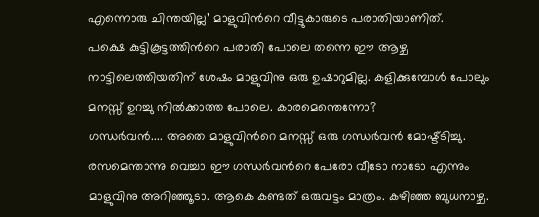എന്നൊരു ചിന്തയില്ല’ മാളുവിന്‍റെ വീട്ടുകാരുടെ പരാതിയാണിത്.
പക്ഷെ കുട്ടികൂട്ടത്തിന്‍റെ പരാതി പോലെ തന്നെ ഈ ആഴ്ച നാട്ടിലെത്തിയതിന് ശേഷം മാളുവിനു ഒരു ഉഷാറുമില്ല. കളിക്കുമ്പോള്‍ പോലും മനസ്സ് ഉറച്ചു നില്‍ക്കാത്ത പോലെ. കാരമെന്തെന്നോ?
ഗന്ധര്‍വന്‍.... അതെ മാളുവിന്‍റെ മനസ്സ് ഒരു ഗന്ധര്‍വന്‍ മോഷ്ട്ടിച്ചു.
രസമെന്താന്നു വെച്ചാ ഈ ഗന്ധര്‍വന്‍റെ പേരോ വീടോ നാടോ എന്നും മാളുവിനു അറിഞ്ഞൂടാ. ആകെ കണ്ടത് ഒരുവട്ടം മാത്രം. കഴിഞ്ഞ ബുധനാഴ്ച.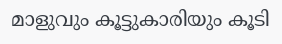മാളുവും കൂട്ടുകാരിയും കൂടി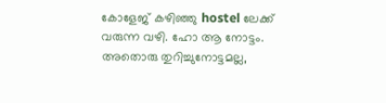കോളേജ് കഴിഞ്ഞു hostel ലേക്ക് വരുന്ന വഴി. ഹോ ആ നോട്ടം. അതൊരു തുറിച്ചുനോട്ടമല്ല,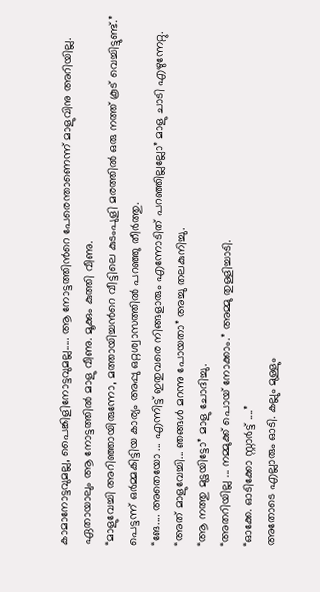കാമാനോട്ടവുമല്ല, പൈങ്കിളിനോട്ടവുമല്ല..... ആ നോട്ടത്തിന്‍റെ പേരെന്താണെന്ന് മാളുവിനു അറിയില്ല. ഏതായാലും ആ നോട്ടത്തില്‍ മാളു വീണു. മൂക്കും കുത്തി വീണു.
“മാളുവേച്ചി അറിഞ്ഞായിരുന്നോ, മത്തായിച്ചന്‍റെ വീട്ടിലെ കുടംപുളി മരത്തില്‍ ഒരു നത്ത് കൂട് വെച്ചിട്ടുണ്ട്.” പെട്ടന്ന് ഒര്‍മ്മകിട്ടിയ കാര്യം അപ്പു ഒറ്റശ്വാസത്തില്‍ പറഞ്ഞു തീര്‍ത്തു.
“ങേ.... അതെയോ ... എന്നിട്ട് ഇതുവരെ നിങ്ങളാരും എന്നോടിത് പറഞ്ഞില്ലല്ലോ” മാളു ചാടി എഴുന്നേറ്റു.
“അത് മാളുവേച്ചി... ഞങ്ങള്‍ മറന്നു പോയതാ” അച്ചു തലകുനിച്ചു.
“ആ നത്തു മുട്ടയിട്ടോ” മാളു ചോദിച്ചു.
“അതറിയില്ല ... നമ്മുക്ക് പൊയ് നോക്കാം.” അമ്മു തുള്ളിച്ചാടി.
“ഓക്കേ. ഓടിക്കോ സ്റ്റാര്‍ട്ട്‌ ....”
അതോടെ എല്ലാരും ഓടി. കല്ലും മുള്ളും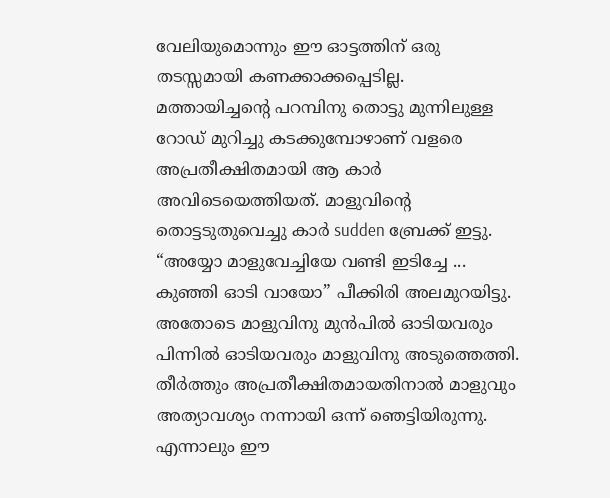വേലിയുമൊന്നും ഈ ഓട്ടത്തിന് ഒരു തടസ്സമായി കണക്കാക്കപ്പെടില്ല.
മത്തായിച്ചന്‍റെ പറമ്പിനു തൊട്ടു മുന്നിലുള്ള റോഡ്‌ മുറിച്ചു കടക്കുമ്പോഴാണ് വളരെ അപ്രതീക്ഷിതമായി ആ കാര്‍ അവിടെയെത്തിയത്. മാളുവിന്‍റെ തൊട്ടടുതുവെച്ചു കാര്‍ sudden ബ്രേക്ക്‌ ഇട്ടു.
“അയ്യോ മാളുവേച്ചിയേ വണ്ടി ഇടിച്ചേ ... കുഞ്ഞി ഓടി വായോ” പീക്കിരി അലമുറയിട്ടു.
അതോടെ മാളുവിനു മുന്‍പില്‍ ഓടിയവരും പിന്നില്‍ ഓടിയവരും മാളുവിനു അടുത്തെത്തി. തീര്‍ത്തും അപ്രതീക്ഷിതമായതിനാല്‍ മാളുവും അത്യാവശ്യം നന്നായി ഒന്ന് ഞെട്ടിയിരുന്നു. എന്നാലും ഈ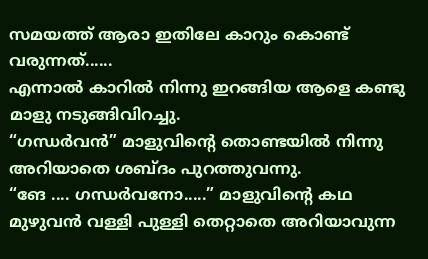സമയത്ത് ആരാ ഇതിലേ കാറും കൊണ്ട് വരുന്നത്......
എന്നാല്‍ കാറില്‍ നിന്നു ഇറങ്ങിയ ആളെ കണ്ടു മാളു നടുങ്ങിവിറച്ചു.
“ഗന്ധര്‍വന്‍” മാളുവിന്‍റെ തൊണ്ടയില്‍ നിന്നു അറിയാതെ ശബ്ദം പുറത്തുവന്നു.
“ങേ .... ഗന്ധര്‍വനോ.....” മാളുവിന്‍റെ കഥ മുഴുവന്‍ വള്ളി പുള്ളി തെറ്റാതെ അറിയാവുന്ന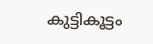കുട്ടികൂട്ടം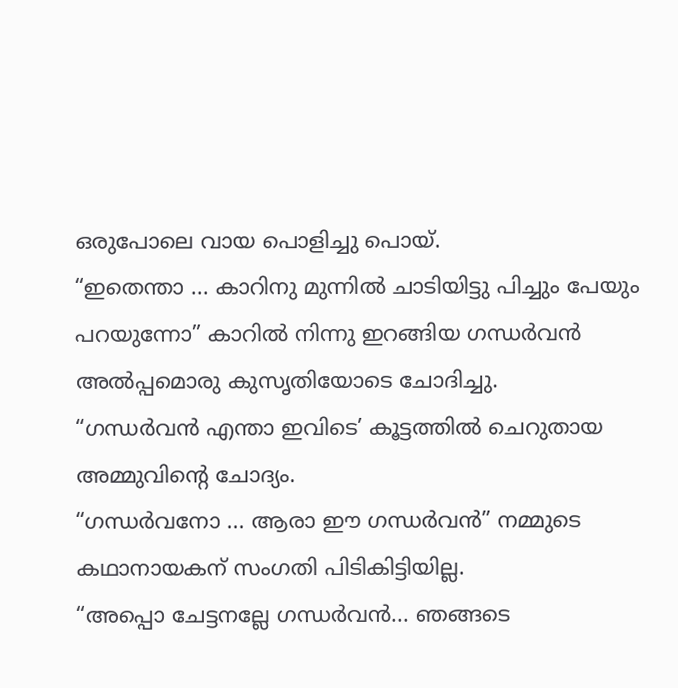ഒരുപോലെ വായ പൊളിച്ചു പൊയ്.
“ഇതെന്താ ... കാറിനു മുന്നില്‍ ചാടിയിട്ടു പിച്ചും പേയും പറയുന്നോ” കാറില്‍ നിന്നു ഇറങ്ങിയ ഗന്ധര്‍വന്‍ അല്‍പ്പമൊരു കുസൃതിയോടെ ചോദിച്ചു.
“ഗന്ധര്‍വന്‍ എന്താ ഇവിടെ’ കൂട്ടത്തില്‍ ചെറുതായ അമ്മുവിന്‍റെ ചോദ്യം.
“ഗന്ധര്‍വനോ ... ആരാ ഈ ഗന്ധര്‍വന്‍” നമ്മുടെ കഥാനായകന് സംഗതി പിടികിട്ടിയില്ല.
“അപ്പൊ ചേട്ടനല്ലേ ഗന്ധര്‍വന്‍... ഞങ്ങടെ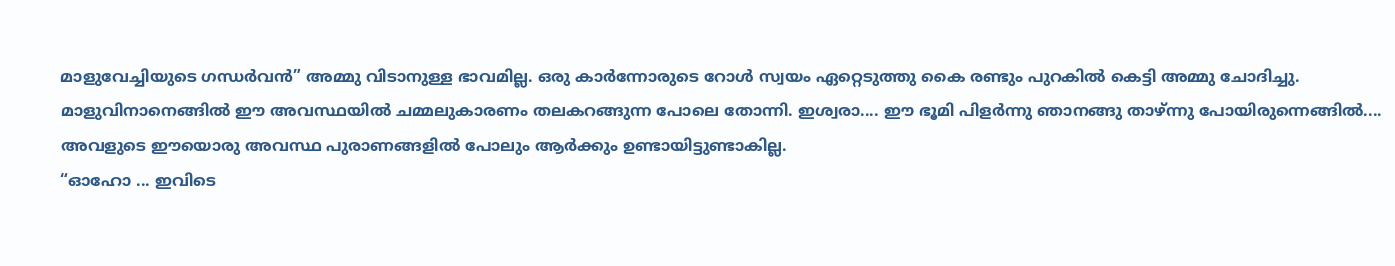മാളുവേച്ചിയുടെ ഗന്ധര്‍വന്‍” അമ്മു വിടാനുള്ള ഭാവമില്ല. ഒരു കാര്‍ന്നോരുടെ റോള്‍ സ്വയം ഏറ്റെടുത്തു കൈ രണ്ടും പുറകില്‍ കെട്ടി അമ്മു ചോദിച്ചു.
മാളുവിനാനെങ്ങില്‍ ഈ അവസ്ഥയില്‍ ചമ്മലുകാരണം തലകറങ്ങുന്ന പോലെ തോന്നി. ഇശ്വരാ.... ഈ ഭൂമി പിളര്‍ന്നു ഞാനങ്ങു താഴ്ന്നു പോയിരുന്നെങ്ങില്‍.... അവളുടെ ഈയൊരു അവസ്ഥ പുരാണങ്ങളില്‍ പോലും ആര്‍ക്കും ഉണ്ടായിട്ടുണ്ടാകില്ല.
“ഓഹോ ... ഇവിടെ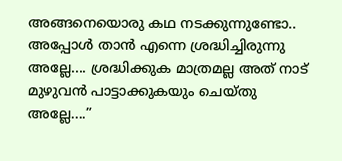അങ്ങനെയൊരു കഥ നടക്കുന്നുണ്ടോ.. അപ്പോള്‍ താന്‍ എന്നെ ശ്രദ്ധിച്ചിരുന്നു അല്ലേ.... ശ്രദ്ധിക്കുക മാത്രമല്ല അത് നാട് മുഴുവന്‍ പാട്ടാക്കുകയും ചെയ്തു അല്ലേ....”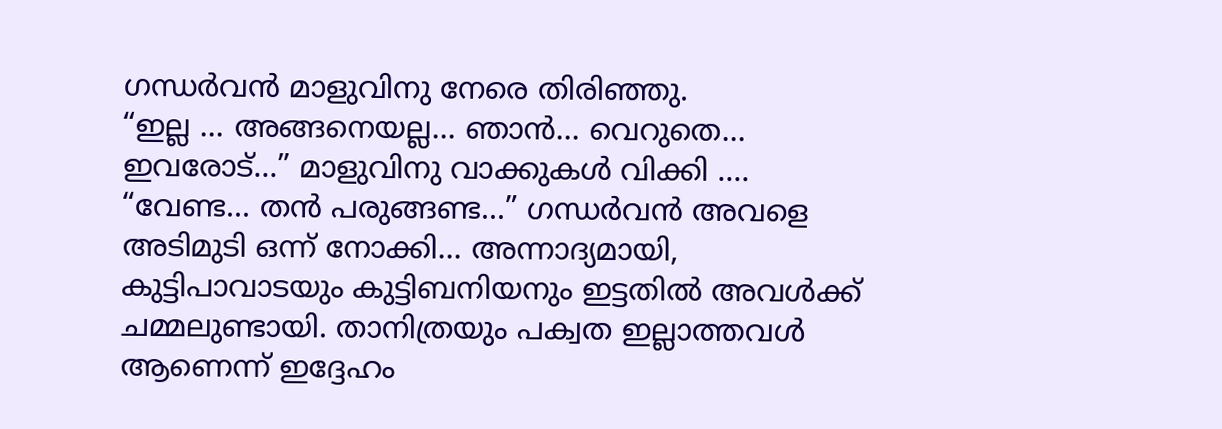ഗന്ധര്‍വന്‍ മാളുവിനു നേരെ തിരിഞ്ഞു.
“ഇല്ല ... അങ്ങനെയല്ല... ഞാന്‍... വെറുതെ... ഇവരോട്...” മാളുവിനു വാക്കുകള്‍ വിക്കി ....
“വേണ്ട... തന്‍ പരുങ്ങണ്ട...” ഗന്ധര്‍വന്‍ അവളെ അടിമുടി ഒന്ന് നോക്കി... അന്നാദ്യമായി, കുട്ടിപാവാടയും കുട്ടിബനിയനും ഇട്ടതില്‍ അവള്‍ക്ക് ചമ്മലുണ്ടായി. താനിത്രയും പക്വത ഇല്ലാത്തവള്‍ ആണെന്ന് ഇദ്ദേഹം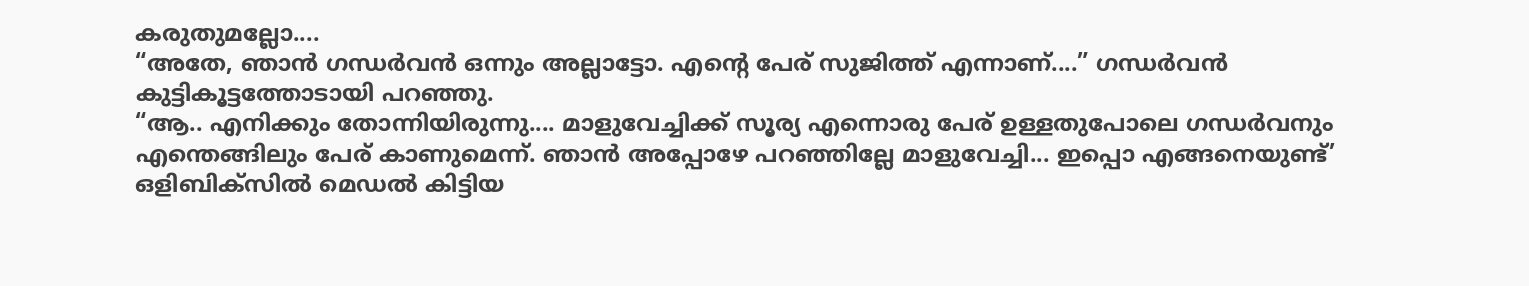കരുതുമല്ലോ....
“അതേ, ഞാന്‍ ഗന്ധര്‍വന്‍ ഒന്നും അല്ലാട്ടോ. എന്‍റെ പേര് സുജിത്ത് എന്നാണ്....” ഗന്ധര്‍വന്‍ കുട്ടികൂട്ടത്തോടായി പറഞ്ഞു.
“ആ.. എനിക്കും തോന്നിയിരുന്നു.... മാളുവേച്ചിക്ക് സൂര്യ എന്നൊരു പേര് ഉള്ളതുപോലെ ഗന്ധര്‍വനും എന്തെങ്ങിലും പേര് കാണുമെന്ന്. ഞാന്‍ അപ്പോഴേ പറഞ്ഞില്ലേ മാളുവേച്ചി... ഇപ്പൊ എങ്ങനെയുണ്ട്’ ഒളിബിക്സില്‍ മെഡല്‍ കിട്ടിയ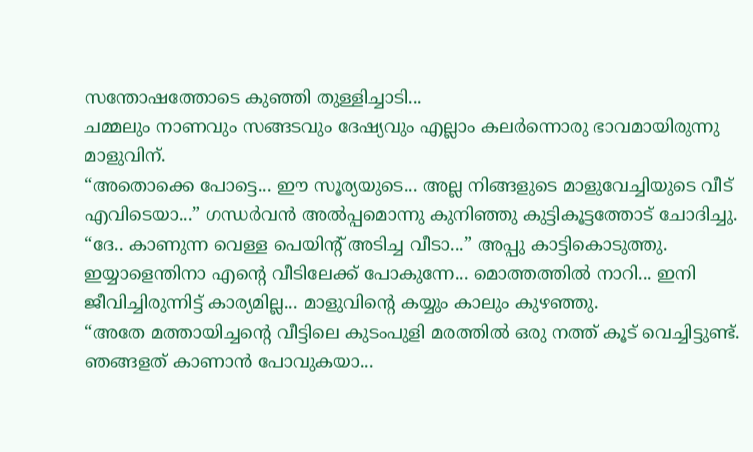സന്തോഷത്തോടെ കുഞ്ഞി തുള്ളിച്ചാടി...
ചമ്മലും നാണവും സങ്ങടവും ദേഷ്യവും എല്ലാം കലര്‍ന്നൊരു ഭാവമായിരുന്നു മാളുവിന്.
“അതൊക്കെ പോട്ടെ... ഈ സൂര്യയുടെ... അല്ല നിങ്ങളുടെ മാളുവേച്ചിയുടെ വീട് എവിടെയാ...” ഗന്ധര്‍വന്‍ അല്‍പ്പമൊന്നു കുനിഞ്ഞു കുട്ടികൂട്ടത്തോട്‌ ചോദിച്ചു.
“ദേ.. കാണുന്ന വെള്ള പെയിന്‍റ് അടിച്ച വീടാ...” അപ്പു കാട്ടികൊടുത്തു.
ഇയ്യാളെന്തിനാ എന്‍റെ വീടിലേക്ക്‌ പോകുന്നേ... മൊത്തത്തില്‍ നാറി... ഇനി ജീവിച്ചിരുന്നിട്ട് കാര്യമില്ല... മാളുവിന്‍റെ കയ്യും കാലും കുഴഞ്ഞു.
“അതേ മത്തായിച്ചന്‍റെ വീട്ടിലെ കുടംപുളി മരത്തില്‍ ഒരു നത്ത് കൂട് വെച്ചിട്ടുണ്ട്. ഞങ്ങളത് കാണാന്‍ പോവുകയാ...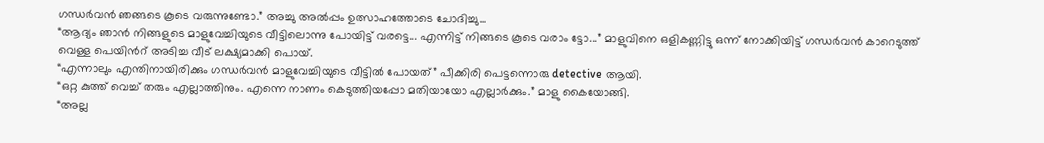ഗന്ധര്‍വന്‍ ഞങ്ങടെ കൂടെ വരുന്നുണ്ടോ.” അച്ചു അല്‍പ്പം ഉത്സാഹത്തോടെ ചോദിച്ചു...
“ആദ്യം ഞാന്‍ നിങ്ങളുടെ മാളുവേച്ചിയുടെ വീട്ടിലൊന്നു പോയിട്ട് വരട്ടെ... എന്നിട്ട് നിങ്ങടെ കൂടെ വരാം ട്ടോ...” മാളുവിനെ ഒളികണ്ണിട്ടു ഒന്ന് നോക്കിയിട്ട് ഗന്ധര്‍വന്‍ കാറെടുത്ത് വെള്ള പെയിന്‍റ് അടിച്ച വീട് ലക്ഷ്യമാക്കി പൊയ്.
“എന്നാലും എന്തിനായിരിക്കും ഗന്ധര്‍വന്‍ മാളുവേച്ചിയുടെ വീട്ടില്‍ പോയത്” പീക്കിരി പെട്ടന്നൊരു detective ആയി.
“ഒറ്റ കുത്ത് വെച്ച് തരും എല്ലാത്തിനും. എന്നെ നാണം കെടുത്തിയപ്പോ മതിയായോ എല്ലാര്‍ക്കും.” മാളു കൈയോങ്ങി.
“അല്ല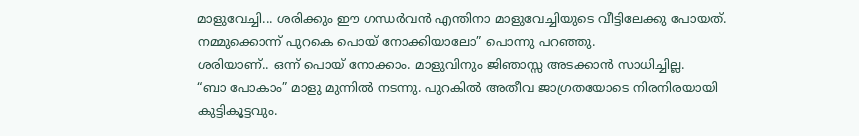മാളുവേച്ചി... ശരിക്കും ഈ ഗന്ധര്‍വന്‍ എന്തിനാ മാളുവേച്ചിയുടെ വീട്ടിലേക്കു പോയത്. നമ്മുക്കൊന്ന് പുറകെ പൊയ് നോക്കിയാലോ” പൊന്നു പറഞ്ഞു.
ശരിയാണ്.. ഒന്ന് പൊയ് നോക്കാം. മാളുവിനും ജിഞാസ്സ അടക്കാന്‍ സാധിച്ചില്ല.
“ബാ പോകാം” മാളു മുന്നില്‍ നടന്നു. പുറകില്‍ അതീവ ജാഗ്രതയോടെ നിരനിരയായി കുട്ടികൂട്ടവും.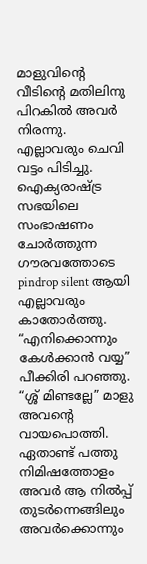മാളുവിന്‍റെ വീടിന്‍റെ മതിലിനു പിറകില്‍ അവര്‍ നിരന്നു. എല്ലാവരും ചെവി വട്ടം പിടിച്ചു. ഐക്യരാഷ്ട്ര സഭയിലെ സംഭാഷണം ചോര്‍ത്തുന്ന ഗൗരവത്തോടെ pindrop silent ആയി എല്ലാവരും കാതോര്‍ത്തു.
“എനിക്കൊന്നും കേള്‍ക്കാന്‍ വയ്യ” പീക്കിരി പറഞ്ഞു.
“ശ്ശ് മിണ്ടല്ലേ” മാളു അവന്‍റെ വായപൊത്തി.
ഏതാണ്ട് പത്തു നിമിഷത്തോളം അവര്‍ ആ നില്‍പ്പ് തുടര്‍ന്നെങ്ങിലും അവര്‍ക്കൊന്നും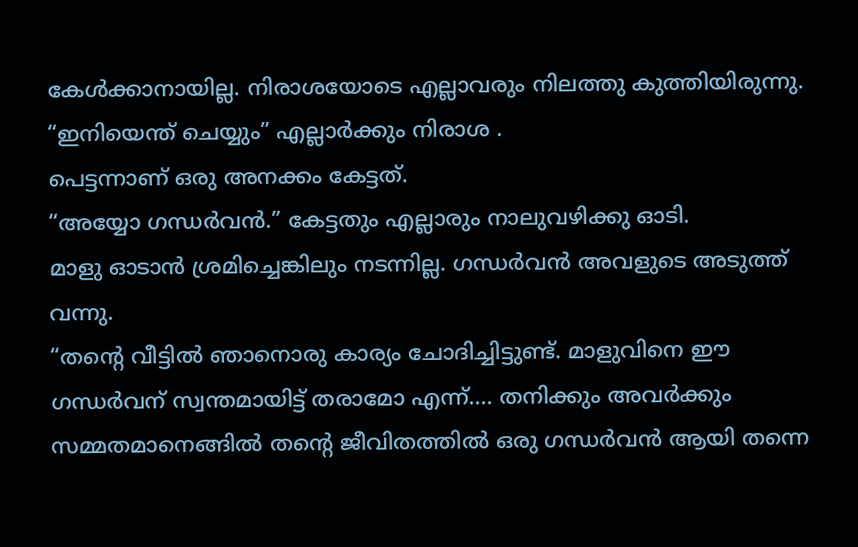കേള്‍ക്കാനായില്ല. നിരാശയോടെ എല്ലാവരും നിലത്തു കുത്തിയിരുന്നു.
“ഇനിയെന്ത് ചെയ്യും” എല്ലാര്‍ക്കും നിരാശ .
പെട്ടന്നാണ് ഒരു അനക്കം കേട്ടത്.
“അയ്യോ ഗന്ധര്‍വന്‍.” കേട്ടതും എല്ലാരും നാലുവഴിക്കു ഓടി.
മാളു ഓടാന്‍ ശ്രമിച്ചെങ്കിലും നടന്നില്ല. ഗന്ധര്‍വന്‍ അവളുടെ അടുത്ത് വന്നു.
“തന്‍റെ വീട്ടില്‍ ഞാനൊരു കാര്യം ചോദിച്ചിട്ടുണ്ട്. മാളുവിനെ ഈ ഗന്ധര്‍വന് സ്വന്തമായിട്ട് തരാമോ എന്ന്.... തനിക്കും അവര്‍ക്കും സമ്മതമാനെങ്ങില്‍ തന്‍റെ ജീവിതത്തില്‍ ഒരു ഗന്ധര്‍വന്‍ ആയി തന്നെ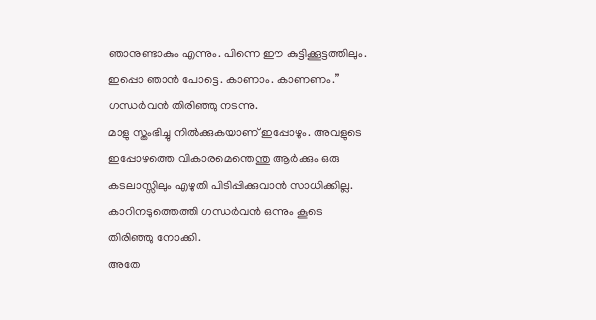ഞാനുണ്ടാകും എന്നും. പിന്നെ ഈ കുട്ടിക്കൂട്ടത്തിലും. ഇപ്പൊ ഞാന്‍ പോട്ടെ. കാണാം. കാണണം.” ഗന്ധര്‍വന്‍ തിരിഞ്ഞു നടന്നു.
മാളു സ്തംഭിച്ചു നില്‍ക്കുകയാണ് ഇപ്പോഴും. അവളുടെ ഇപ്പോഴത്തെ വികാരമെന്തെന്തു ആര്‍ക്കും ഒരു കടലാസ്സിലും എഴുതി പിടിപ്പിക്കുവാന്‍ സാധിക്കില്ല.
കാറിനടുത്തെത്തി ഗന്ധര്‍വന്‍ ഒന്നും കൂടെ തിരിഞ്ഞു നോക്കി.
അതേ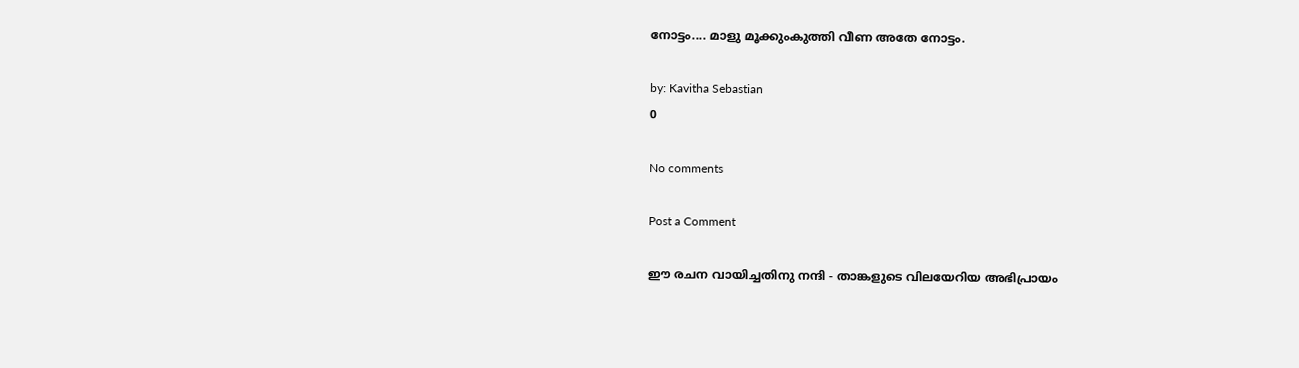നോട്ടം.... മാളു മൂക്കുംകുത്തി വീണ അതേ നോട്ടം.

by: Kavitha Sebastian
0

No comments

Post a Comment

ഈ രചന വായിച്ചതിനു നന്ദി - താങ്കളുടെ വിലയേറിയ അഭിപ്രായം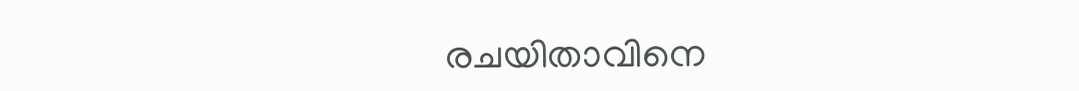രചയിതാവിനെ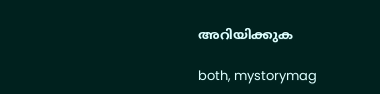അറിയിക്കുക

both, mystorymag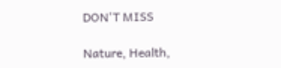DON'T MISS

Nature, Health,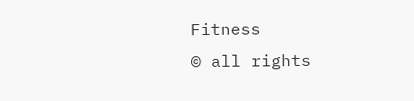Fitness
© all rights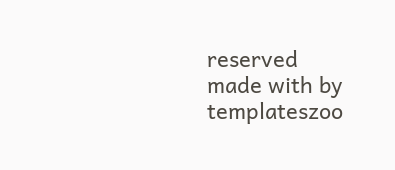reserved
made with by templateszoo